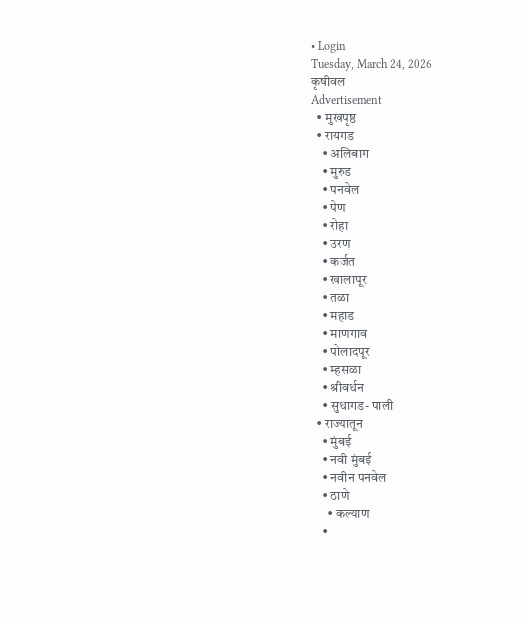• Login
Tuesday, March 24, 2026
कृषीवल
Advertisement
  • मुखपृष्ठ
  • रायगड
    • अलिबाग
    • मुरुड
    • पनवेल
    • पेण
    • रोहा
    • उरण
    • कर्जत
    • खालापूर
    • तळा
    • महाड
    • माणगाव
    • पोलादपूर
    • म्हसळा
    • श्रीवर्धन
    • सुधागड- पाली
  • राज्यातून
    • मुंबई
    • नवी मुंबई
    • नवीन पनवेल
    • ठाणे
      • कल्याण
    •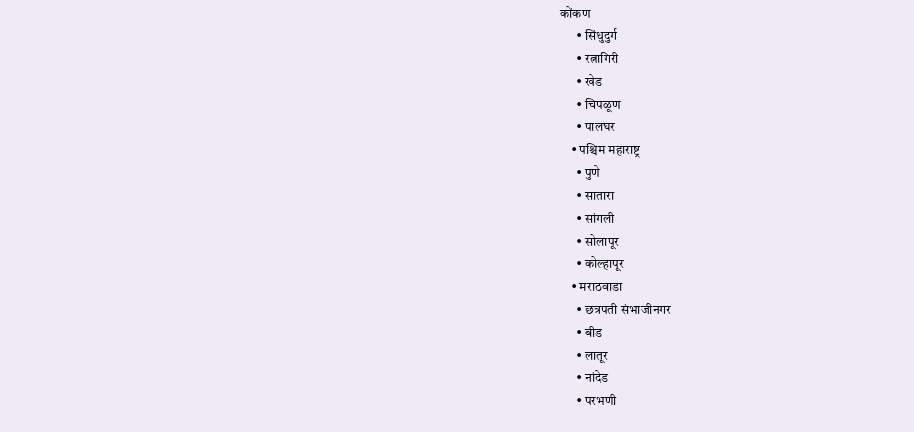कोंकण
      • सिंधुदुर्ग
      • रत्नागिरी
      • खेड
      • चिपळूण
      • पालघर
    • पश्चिम महाराष्ट्र
      • पुणे
      • सातारा
      • सांगली
      • सोलापूर
      • कोल्हापूर
    • मराठवाडा
      • छत्रपती संभाजीनगर
      • बीड
      • लातूर
      • नांदेड
      • परभणी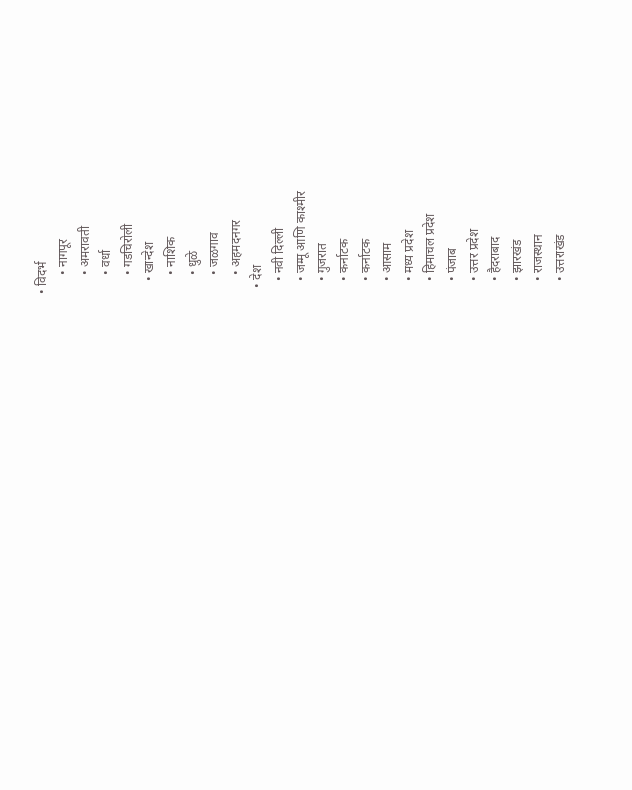• विदर्भ
      • नागपूर
      • अमरावती
      • वर्धा
      • गडचिरोली
    • खान्देश
      • नाशिक
      • धुळे
      • जळगाव
      • अहमदनगर
  • देश
    • नवी दिल्ली
    • जम्मू आणि काश्मीर
    • गुजरात
    • कर्नाटक
    • कर्नाटक
    • आसाम
    • मध्य प्रदेश
    • हिमाचल प्रदेश
    • पंजाब
    • उत्तर प्रदेश
    • हैदराबाद
    • झारखंड
    • राजस्थान
    • उत्तराखंड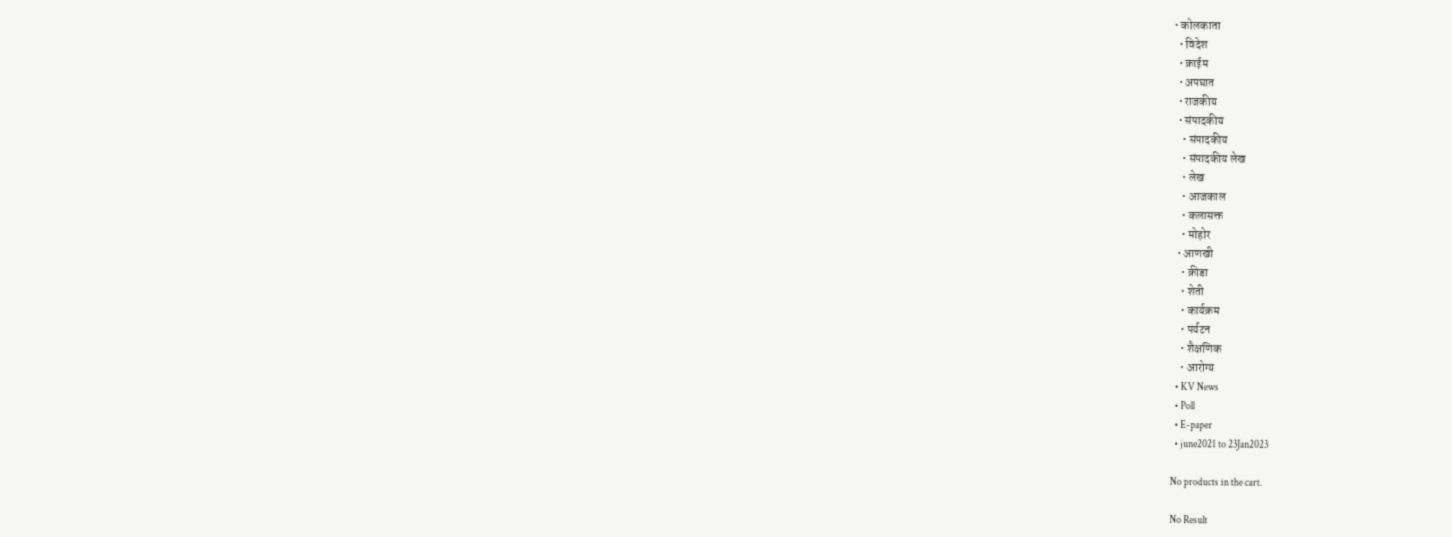• कोलकाता
  • विदेश
  • क्राईम
  • अपघात
  • राजकीय
  • संपादकीय
    • संपादकीय
    • संपादकीय लेख
    • लेख
    • आजकाल
    • कलासक्त
    • मोहोर
  • आणखी
    • क्रीडा
    • शेती
    • कार्यक्रम
    • पर्यटन
    • शैक्षणिक
    • आरोग्य
  • KV News
  • Poll
  • E-paper
  • june2021 to 23Jan2023

No products in the cart.

No Result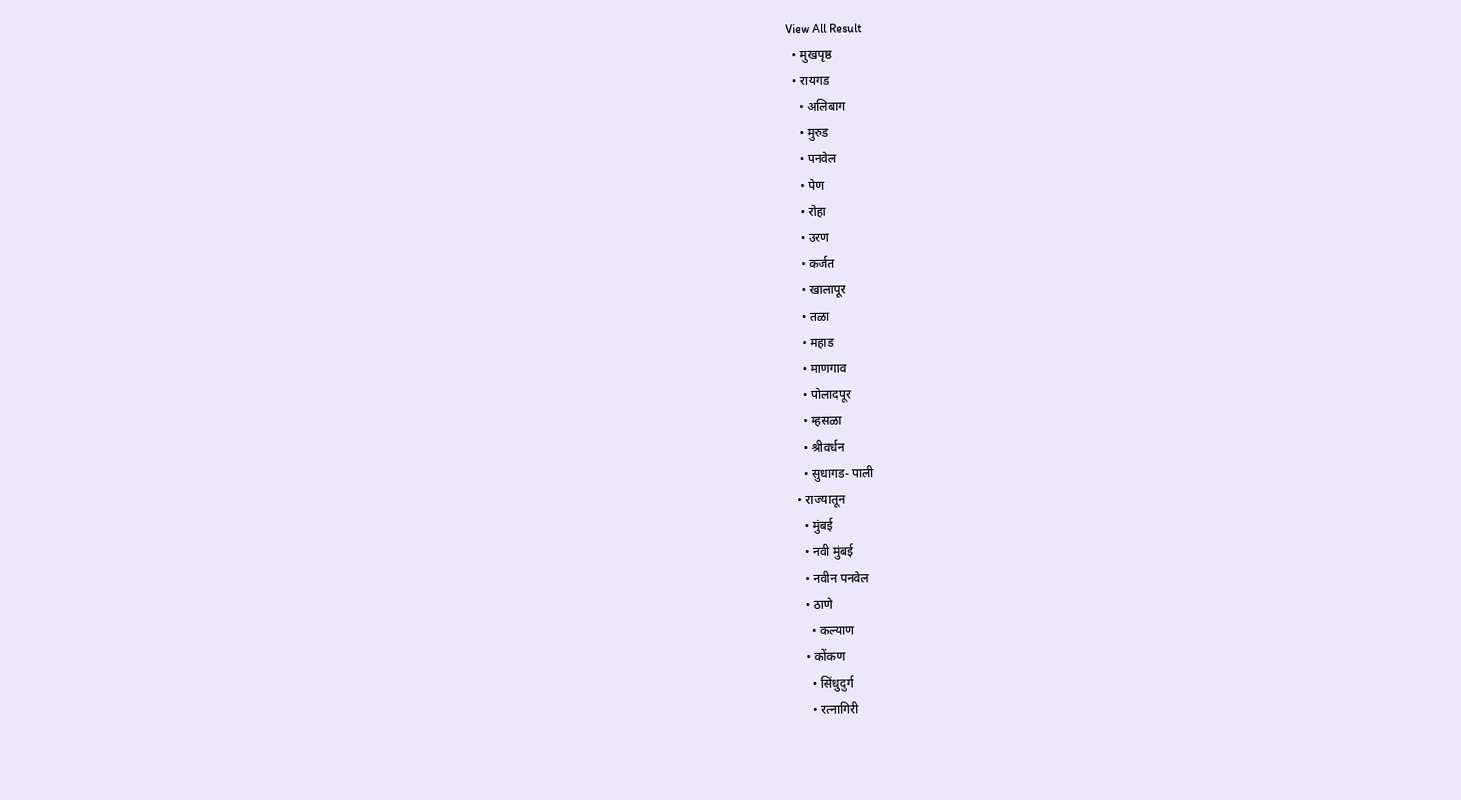View All Result
  • मुखपृष्ठ
  • रायगड
    • अलिबाग
    • मुरुड
    • पनवेल
    • पेण
    • रोहा
    • उरण
    • कर्जत
    • खालापूर
    • तळा
    • महाड
    • माणगाव
    • पोलादपूर
    • म्हसळा
    • श्रीवर्धन
    • सुधागड- पाली
  • राज्यातून
    • मुंबई
    • नवी मुंबई
    • नवीन पनवेल
    • ठाणे
      • कल्याण
    • कोंकण
      • सिंधुदुर्ग
      • रत्नागिरी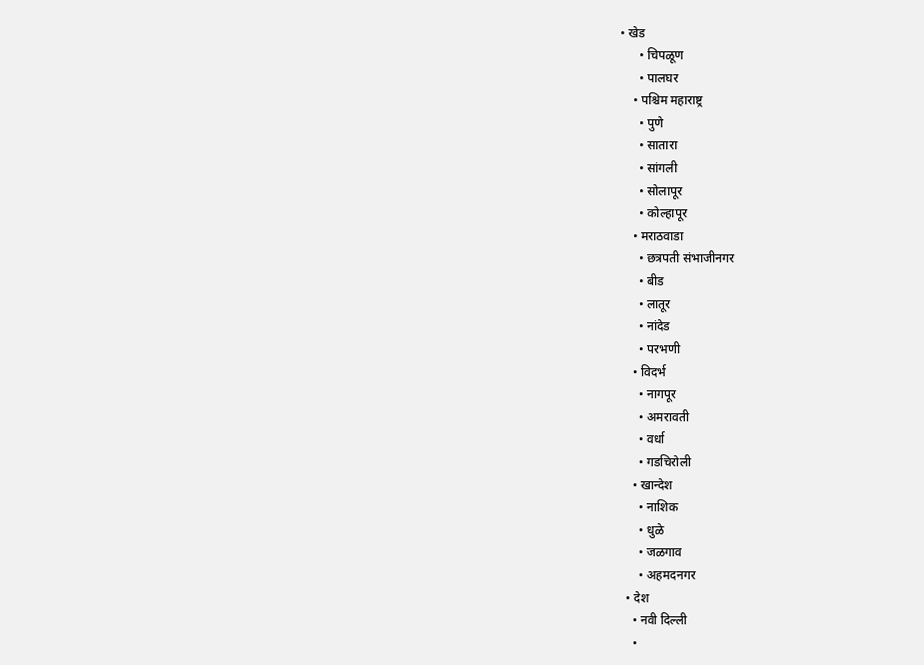• खेड
      • चिपळूण
      • पालघर
    • पश्चिम महाराष्ट्र
      • पुणे
      • सातारा
      • सांगली
      • सोलापूर
      • कोल्हापूर
    • मराठवाडा
      • छत्रपती संभाजीनगर
      • बीड
      • लातूर
      • नांदेड
      • परभणी
    • विदर्भ
      • नागपूर
      • अमरावती
      • वर्धा
      • गडचिरोली
    • खान्देश
      • नाशिक
      • धुळे
      • जळगाव
      • अहमदनगर
  • देश
    • नवी दिल्ली
    •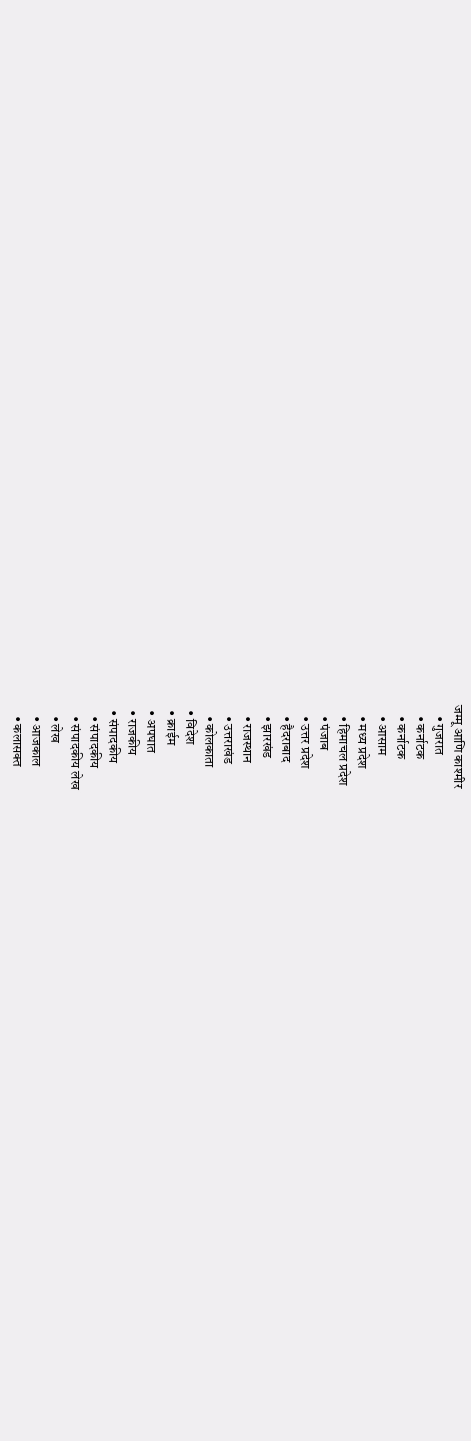जम्मू आणि काश्मीर
    • गुजरात
    • कर्नाटक
    • कर्नाटक
    • आसाम
    • मध्य प्रदेश
    • हिमाचल प्रदेश
    • पंजाब
    • उत्तर प्रदेश
    • हैदराबाद
    • झारखंड
    • राजस्थान
    • उत्तराखंड
    • कोलकाता
  • विदेश
  • क्राईम
  • अपघात
  • राजकीय
  • संपादकीय
    • संपादकीय
    • संपादकीय लेख
    • लेख
    • आजकाल
    • कलासक्त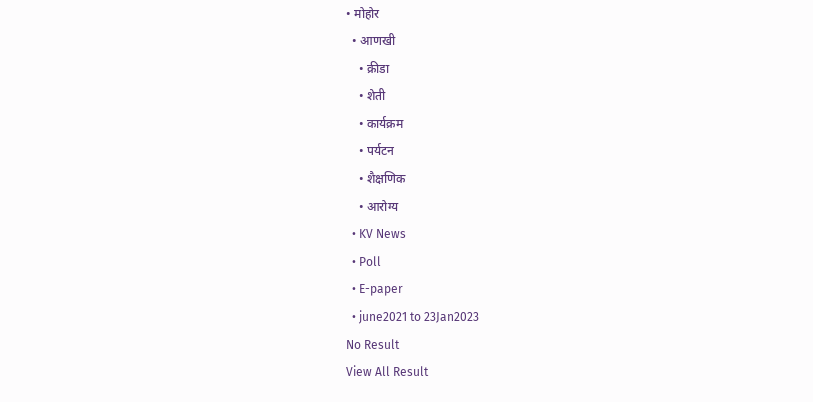• मोहोर
  • आणखी
    • क्रीडा
    • शेती
    • कार्यक्रम
    • पर्यटन
    • शैक्षणिक
    • आरोग्य
  • KV News
  • Poll
  • E-paper
  • june2021 to 23Jan2023
No Result
View All Result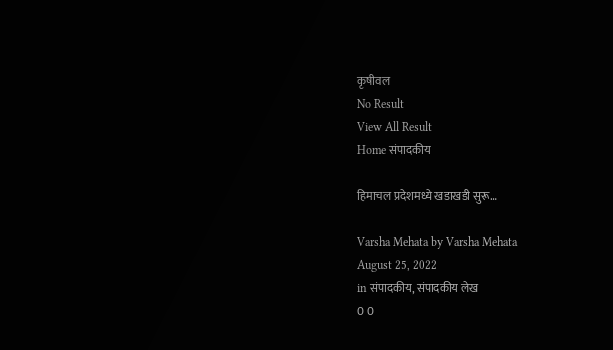कृषीवल
No Result
View All Result
Home संपादकीय

हिमाचल प्रदेशमध्ये खडाखडी सुरू…

Varsha Mehata by Varsha Mehata
August 25, 2022
in संपादकीय, संपादकीय लेख
0 0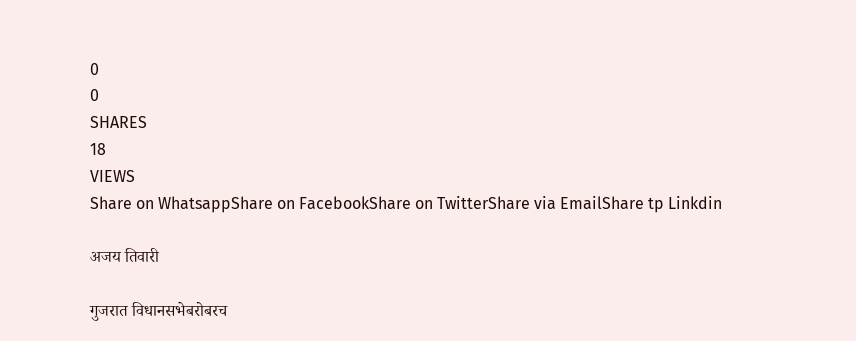0
0
SHARES
18
VIEWS
Share on WhatsappShare on FacebookShare on TwitterShare via EmailShare tp Linkdin

अजय तिवारी

गुजरात विधानसभेबरोबरच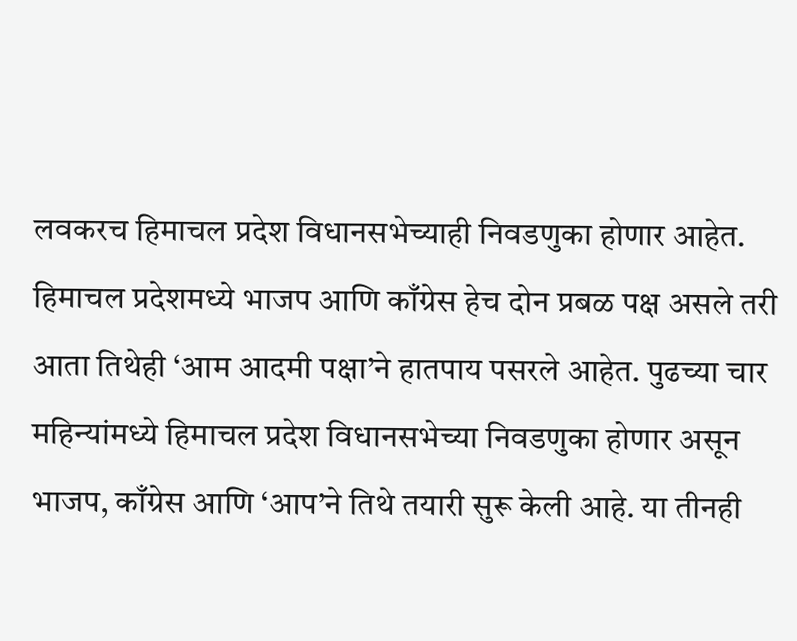लवकरच हिमाचल प्रदेश विधानसभेच्याही निवडणुका होणार आहेत. हिमाचल प्रदेशमध्ये भाजप आणि काँग्रेस हेच दोन प्रबळ पक्ष असले तरी आता तिथेही ‘आम आदमी पक्षा’ने हातपाय पसरले आहेत. पुढच्या चार महिन्यांमध्ये हिमाचल प्रदेश विधानसभेच्या निवडणुका होणार असून भाजप, काँग्रेस आणि ‘आप’ने तिथे तयारी सुरू केली आहे. या तीनही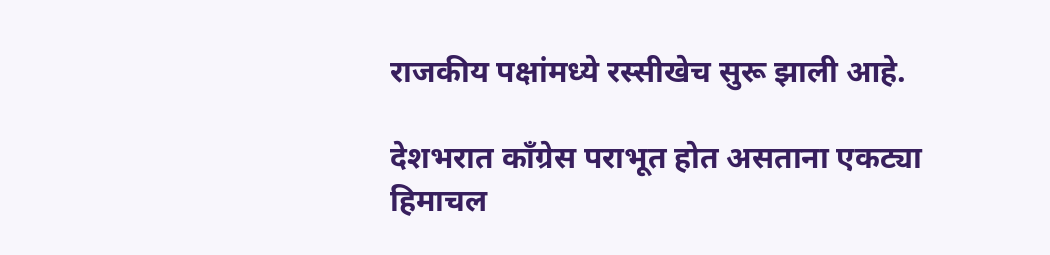राजकीय पक्षांमध्ये रस्सीखेच सुरू झाली आहे.

देशभरात काँग्रेस पराभूत होत असताना एकट्या हिमाचल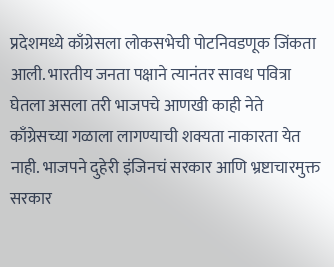प्रदेशमध्ये काँग्रेसला लोकसभेची पोटनिवडणूक जिंकता आली. भारतीय जनता पक्षाने त्यानंतर सावध पवित्रा घेतला असला तरी भाजपचे आणखी काही नेते काँग्रेसच्या गळाला लागण्याची शक्यता नाकारता येत नाही. भाजपने दुहेरी इंजिनचं सरकार आणि भ्रष्टाचारमुक्त सरकार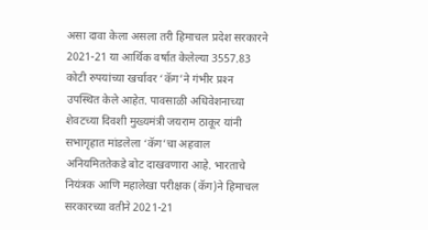असा दावा केला असला तरी हिमाचल प्रदेश सरकारने 2021-21 या आर्थिक वर्षात केलेल्या 3557.83 कोटी रुपयांच्या खर्चावर ‘कॅग’ने गंभीर प्रश्‍न उपस्थित केले आहेत. पावसाळी अधिवेशनाच्या शेवटच्या दिवशी मुख्यमंत्री जयराम ठाकूर यांनी सभागृहात मांडलेला ‘कॅग’चा अहवाल अनियमिततेकडे बोट दाखवणारा आहे. भारताचे नियंत्रक आणि महालेखा परीक्षक (कॅग)ने हिमाचल सरकारच्या वतीने 2021-21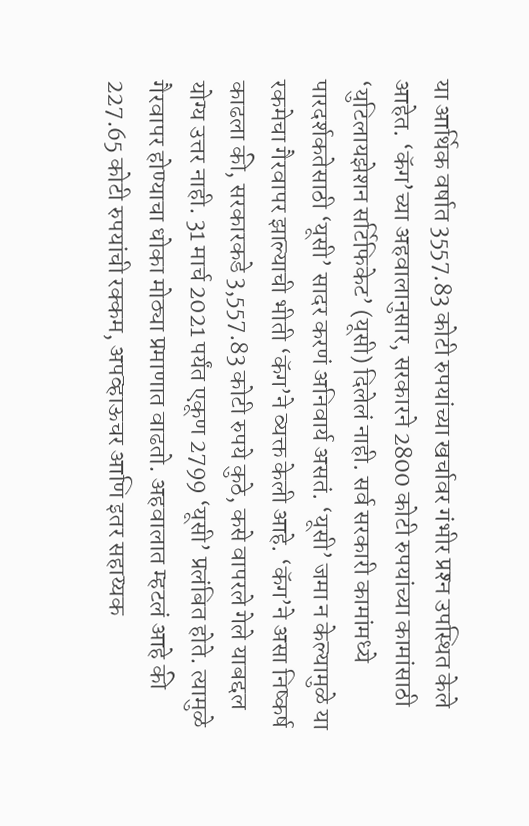या आर्थिक वर्षात 3557.83 कोटी रुपयांच्या खर्चावर गंभीर प्रश्‍न उपस्थित केले आहेत. ‘कॅग’च्या अहवालानुसार, सरकारने 2800 कोटी रुपयांच्या कामांसाठी ‘युटिलायझेशन सर्टिफिकेट’ (यूसी) दिलेलं नाही. सर्व सरकारी कामांमध्ये पारदर्शकतेसाठी ‘यूसी’ सादर करणं अनिवार्य असतं. ‘यूसी’ जमा न केल्यामुळे या रकमेचा गैरवापर झाल्याची भीती ‘कॅग’ने व्यक्त केली आहे. ‘कॅग’ने असा निष्कर्ष काढला की, सरकारकडे 3,557.83 कोटी रुपये कुठे, कसे वापरले गेले याबद्दल योग्य उत्तर नाही. 31 मार्च 2021 पर्यंत एकूण 2799 ‘यूसी’ प्रलंबित होते. त्यामुळे गैरवापर होण्याचा धोका मोठ्या प्रमाणात वाढतो. अहवालात म्हटलं आहे की 227.65 कोटी रुपयांची रक्कम, अपव्हाऊचर आणि इतर सहाय्यक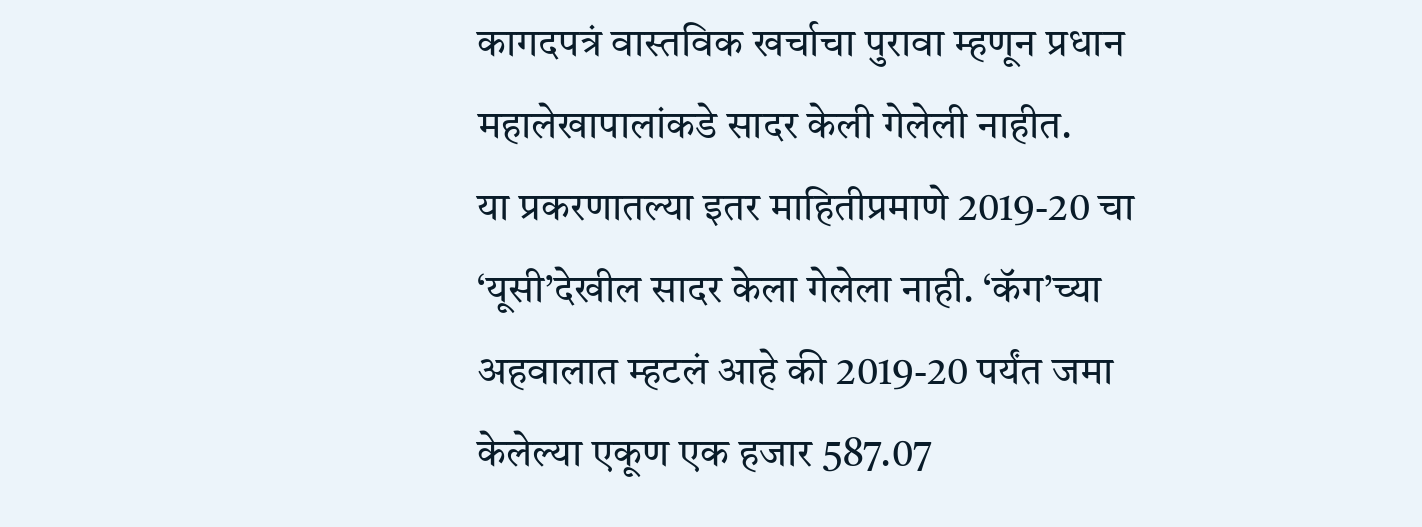कागदपत्रं वास्तविक खर्चाचा पुरावा म्हणून प्रधान महालेखापालांकडे सादर केली गेलेली नाहीत.
या प्रकरणातल्या इतर माहितीप्रमाणे 2019-20 चा ‘यूसी’देखील सादर केला गेलेला नाही. ‘कॅग’च्या अहवालात म्हटलं आहे की 2019-20 पर्यंत जमा केलेल्या एकूण एक हजार 587.07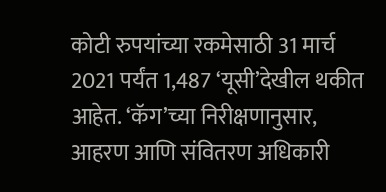कोटी रुपयांच्या रकमेसाठी 31 मार्च 2021 पर्यंत 1,487 ‘यूसी’देखील थकीत आहेत. ‘कॅग’च्या निरीक्षणानुसार, आहरण आणि संवितरण अधिकारी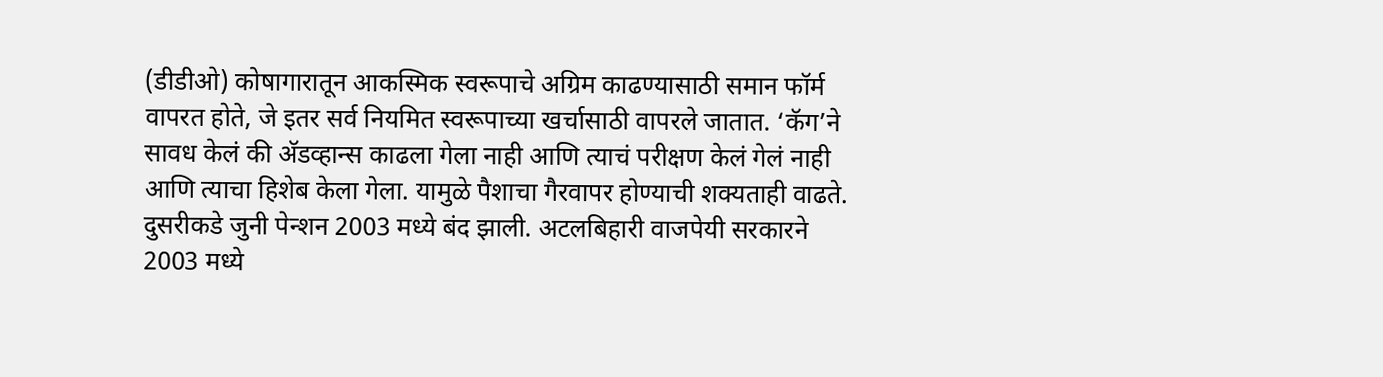(डीडीओ) कोषागारातून आकस्मिक स्वरूपाचे अग्रिम काढण्यासाठी समान फॉर्म वापरत होते, जे इतर सर्व नियमित स्वरूपाच्या खर्चासाठी वापरले जातात. ‘कॅग’ने सावध केलं की अ‍ॅडव्हान्स काढला गेला नाही आणि त्याचं परीक्षण केलं गेलं नाही आणि त्याचा हिशेब केला गेला. यामुळे पैशाचा गैरवापर होण्याची शक्यताही वाढते. दुसरीकडे जुनी पेन्शन 2003 मध्ये बंद झाली. अटलबिहारी वाजपेयी सरकारने 2003 मध्ये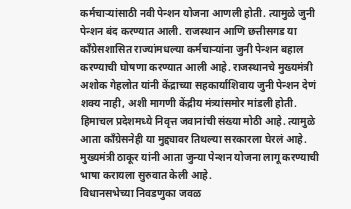कर्मचार्‍यांसाठी नवी पेन्शन योजना आणली होती. त्यामुळे जुनी पेन्शन बंद करण्यात आली. राजस्थान आणि छत्तीसगड या काँग्रेसशासित राज्यांमधल्या कर्मचार्‍यांना जुनी पेन्शन बहाल करण्याची घोषणा करण्यात आली आहे. राजस्थानचे मुख्यमंत्री अशोक गेहलोत यांनी केंद्राच्या सहकार्याशिवाय जुनी पेन्शन देणं शक्य नाही, अशी मागणी केंद्रीय मंत्र्यांसमोर मांडली होती. हिमाचल प्रदेशमध्ये निवृत्त जवानांची संख्या मोठी आहे. त्यामुळे आता काँग्रेसनेही या मुद्द्यावर तिथल्या सरकारला घेरलं आहे. मुख्यमंत्री ठाकूर यांनी आता जुन्या पेन्शन योजना लागू करण्याची भाषा करायला सुरुवात केली आहे.
विधानसभेच्या निवडणुका जवळ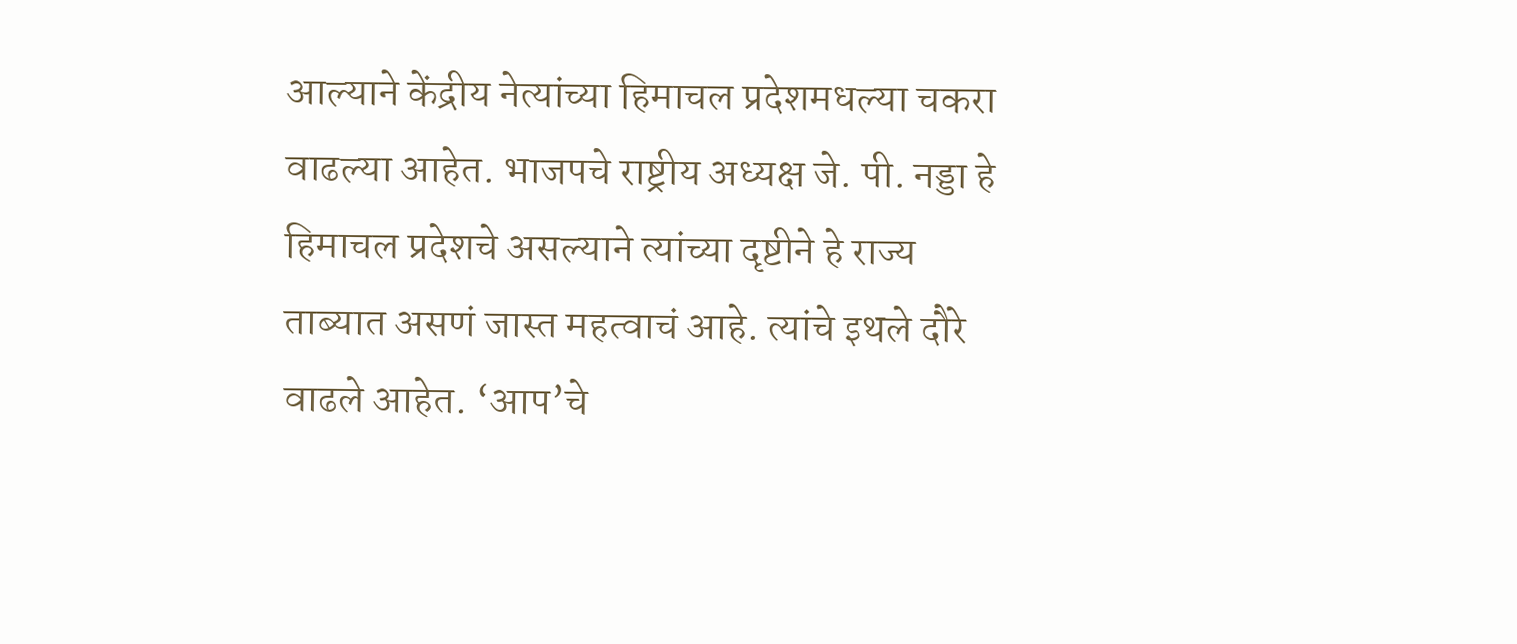आल्याने केंद्रीय नेत्यांच्या हिमाचल प्रदेशमधल्या चकरा वाढल्या आहेत. भाजपचे राष्ट्रीय अध्यक्ष जे. पी. नड्डा हे हिमाचल प्रदेशचे असल्याने त्यांच्या दृष्टीने हे राज्य ताब्यात असणं जास्त महत्वाचं आहे. त्यांचे इथले दौरे वाढले आहेत. ‘आप’चे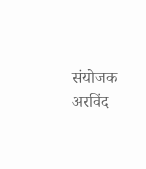संयोजक अरविंद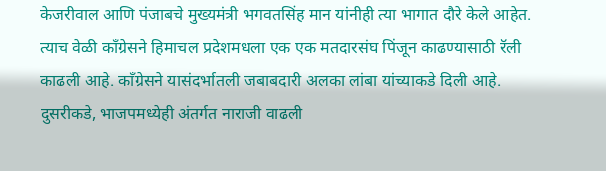केजरीवाल आणि पंजाबचे मुख्यमंत्री भगवतसिंह मान यांनीही त्या भागात दौरे केले आहेत. त्याच वेळी काँग्रेसने हिमाचल प्रदेशमधला एक एक मतदारसंघ पिंजून काढण्यासाठी रॅली काढली आहे. काँग्रेसने यासंदर्भातली जबाबदारी अलका लांबा यांच्याकडे दिली आहे. दुसरीकडे, भाजपमध्येही अंतर्गत नाराजी वाढली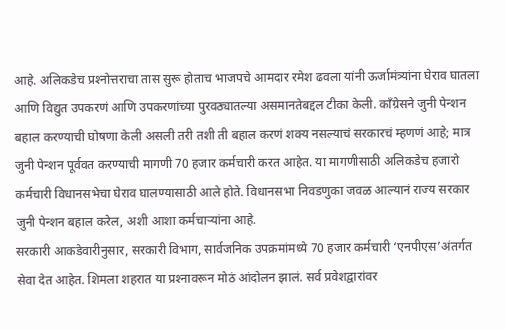आहे. अलिकडेच प्रश्‍नोत्तराचा तास सुरू होताच भाजपचे आमदार रमेश ढवला यांनी ऊर्जामंत्र्यांना घेराव घातला आणि विद्युत उपकरणं आणि उपकरणांच्या पुरवठ्यातल्या असमानतेबद्दल टीका केली. काँग्रेसने जुनी पेन्शन बहाल करण्याची घोषणा केली असली तरी तशी ती बहाल करणं शक्य नसल्याचं सरकारचं म्हणणं आहे; मात्र जुनी पेन्शन पूर्ववत करण्याची मागणी 70 हजार कर्मचारी करत आहेत. या मागणीसाठी अलिकडेच हजारो कर्मचारी विधानसभेचा घेराव घालण्यासाठी आले होते. विधानसभा निवडणुका जवळ आल्यानं राज्य सरकार जुनी पेन्शन बहाल करेल, अशी आशा कर्मचार्‍यांना आहे.
सरकारी आकडेवारीनुसार, सरकारी विभाग, सार्वजनिक उपक्रमांमध्ये 70 हजार कर्मचारी ‘एनपीएस’अंतर्गत सेवा देत आहेत. शिमला शहरात या प्रश्‍नावरून मोठं आंदोलन झालं. सर्व प्रवेशद्वारांवर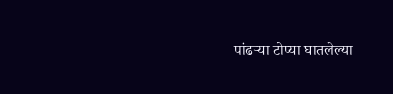पांढर्‍या टोप्या घातलेल्या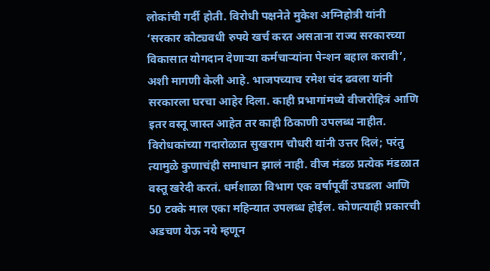लोकांची गर्दी होती. विरोधी पक्षनेते मुकेश अग्निहोत्री यांनी ‘सरकार कोट्यवधी रुपये खर्च करत असताना राज्य सरकारच्या विकासात योगदान देणार्‍या कर्मचार्‍यांना पेन्शन बहाल करावी’, अशी मागणी केली आहे. भाजपच्याच रमेश चंद ढवला यांनी सरकारला घरचा आहेर दिला. काही प्रभागांमध्ये वीजरोहित्रं आणि इतर वस्तू जास्त आहेत तर काही ठिकाणी उपलब्ध नाहीत. विरोधकांच्या गदारोळात सुखराम चौधरी यांनी उत्तर दिलं; परंतु त्यामुळे कुणाचंही समाधान झालं नाही. वीज मंडळ प्रत्येक मंडळात वस्तू खरेदी करतं. धर्मशाळा विभाग एक वर्षापूर्वी उघडला आणि 50 टक्के माल एका महिन्यात उपलब्ध होईल. कोणत्याही प्रकारची अडचण येऊ नये म्हणून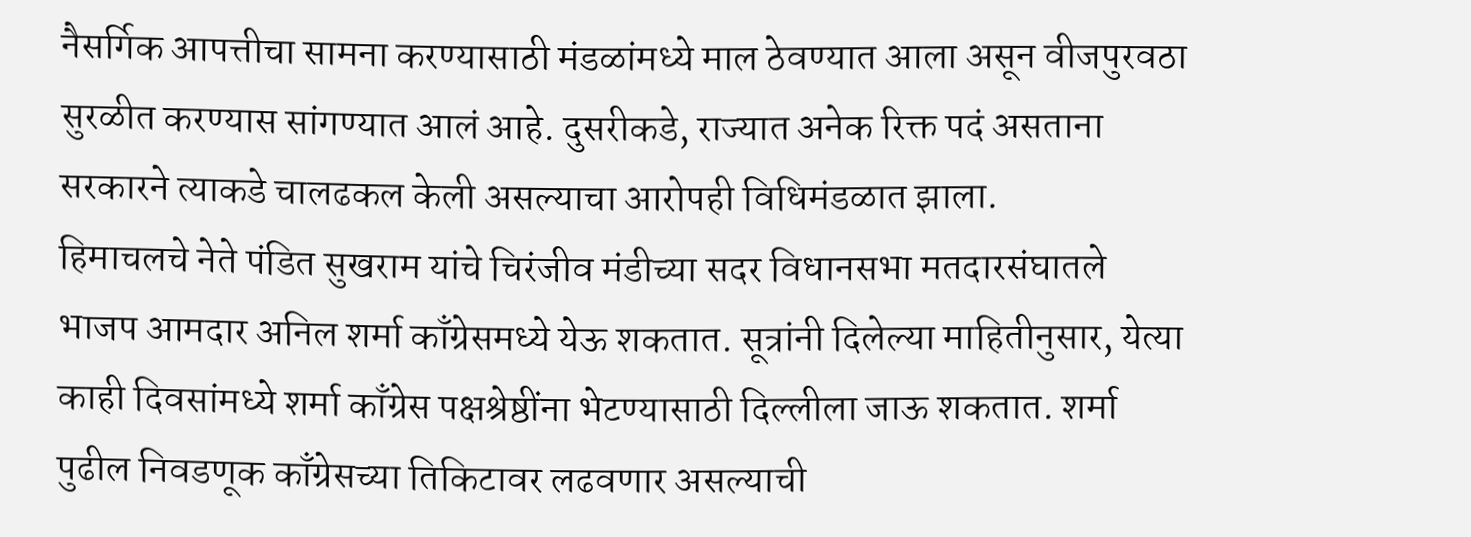नैसर्गिक आपत्तीचा सामना करण्यासाठी मंडळांमध्ये माल ठेवण्यात आला असून वीजपुरवठा सुरळीत करण्यास सांगण्यात आलं आहे. दुसरीकडे, राज्यात अनेक रिक्त पदं असताना सरकारने त्याकडे चालढकल केली असल्याचा आरोपही विधिमंडळात झाला.
हिमाचलचे नेते पंडित सुखराम यांचे चिरंजीव मंडीच्या सदर विधानसभा मतदारसंघातले भाजप आमदार अनिल शर्मा काँग्रेसमध्ये येऊ शकतात. सूत्रांनी दिलेल्या माहितीनुसार, येत्या काही दिवसांमध्ये शर्मा काँग्रेस पक्षश्रेष्ठींना भेटण्यासाठी दिल्लीला जाऊ शकतात. शर्मा पुढील निवडणूक काँग्रेसच्या तिकिटावर लढवणार असल्याची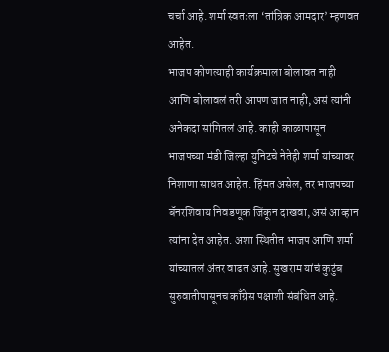चर्चा आहे. शर्मा स्वतःला ‘तांत्रिक आमदार’ म्हणवत आहेत.
भाजप कोणत्याही कार्यक्रमाला बोलावत नाही आणि बोलावलं तरी आपण जात नाही, असं त्यांनी अनेकदा सांगितलं आहे. काही काळापासून भाजपच्या मंडी जिल्हा युनिटचे नेतेही शर्मा यांच्यावर निशाणा साधत आहेत. हिंमत असेल, तर भाजपच्या बॅनरशिवाय निवडणूक जिंकून दाखवा, असं आव्हान त्यांना देत आहेत. अशा स्थितीत भाजप आणि शर्मा यांच्यातलं अंतर वाढत आहे. सुखराम यांचं कुटुंब सुरुवातीपासूनच काँग्रेस पक्षाशी संबंधित आहे.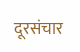दूरसंचार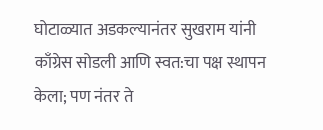घोटाळ्यात अडकल्यानंतर सुखराम यांनी काँग्रेस सोडली आणि स्वत:चा पक्ष स्थापन केला; पण नंतर ते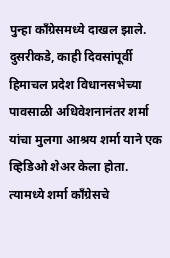पुन्हा काँग्रेसमध्ये दाखल झाले. दुसरीकडे, काही दिवसांपूर्वी हिमाचल प्रदेश विधानसभेच्या पावसाळी अधिवेशनानंतर शर्मा यांचा मुलगा आश्रय शर्मा याने एक व्हिडिओ शेअर केला होता. त्यामध्ये शर्मा काँग्रेसचे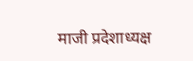माजी प्रदेशाध्यक्ष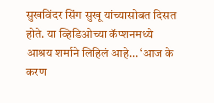सुखविंदर सिंग सुखू यांच्यासोबत दिसत होते. या व्हिडिओच्या कॅप्शनमध्ये आश्रय शर्माने लिहिलं आहे… ‘आज के करण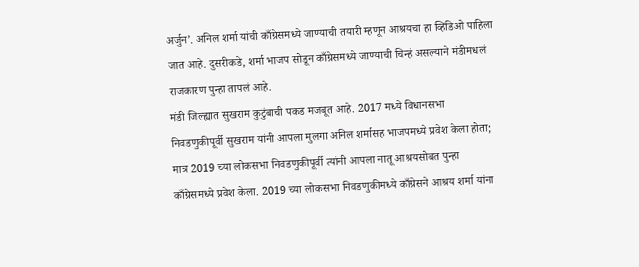अर्जुन’. अनिल शर्मा यांची काँग्रेसमध्ये जाण्याची तयारी म्हणून आश्रयचा हा व्हिडिओ पाहिला जात आहे. दुसरीकडे, शर्मा भाजप सोडून काँग्रेसमध्ये जाण्याची चिन्हं असल्याने मंडीमधलं राजकारण पुन्हा तापलं आहे.
मंडी जिल्ह्यात सुखराम कुटुंबाची पकड मजबूत आहे. 2017 मध्ये विधानसभा निवडणुकीपूर्वी सुखराम यांनी आपला मुलगा अनिल शर्मासह भाजपमध्ये प्रवेश केला होता; मात्र 2019 च्या लोकसभा निवडणुकीपूर्वी त्यांनी आपला नातू आश्रयसोबत पुन्हा काँग्रेसमध्ये प्रवेश केला. 2019 च्या लोकसभा निवडणुकीमध्ये काँग्रेसने आश्रय शर्मा यांना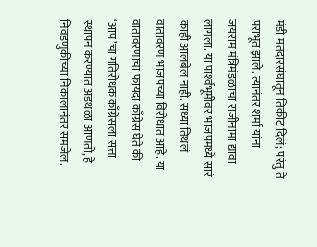मंडी मतदारसंघातून तिकीट दिलं; परंतु ते पराभूत झाले. त्यानंतर शर्मा यांना जयराम मंत्रिमंडळाचा राजीनामा द्यावा लागला. या पार्श्‍वभूमीवर भाजपमध्ये सारं काही आलबेल नाही. सध्या तिथलं वातावरण भाजपच्या विरोधात आहे. या वातावरणाचा फायदा काँग्रेस घेते की ‘आप’चा गतिरोधक काँग्रेसला सत्ता स्थापन करण्यात अडथळा आणतो, हे निवडणुकीच्या निकालानंतर समजेल.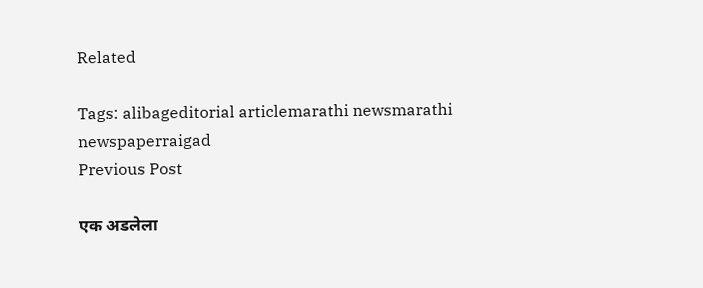Related

Tags: alibageditorial articlemarathi newsmarathi newspaperraigad
Previous Post

एक अडलेला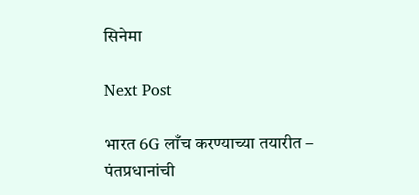सिनेमा

Next Post

भारत 6G लाँच करण्याच्या तयारीत – पंतप्रधानांची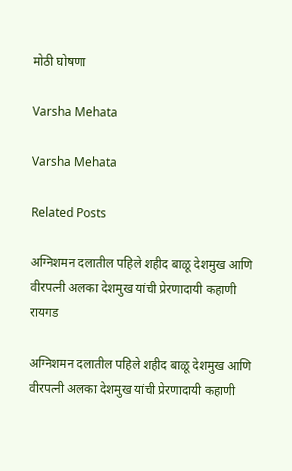मोठी घोषणा

Varsha Mehata

Varsha Mehata

Related Posts

अग्निशमन दलातील पहिले शहीद बाळू देशमुख आणि वीरपत्नी अलका देशमुख यांची प्रेरणादायी कहाणी
रायगड

अग्निशमन दलातील पहिले शहीद बाळू देशमुख आणि वीरपत्नी अलका देशमुख यांची प्रेरणादायी कहाणी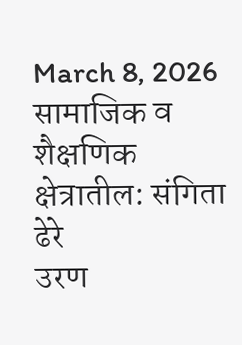March 8, 2026
सामाजिक व शैक्षणिक क्षेत्रातील: संगिता ढेरे
उरण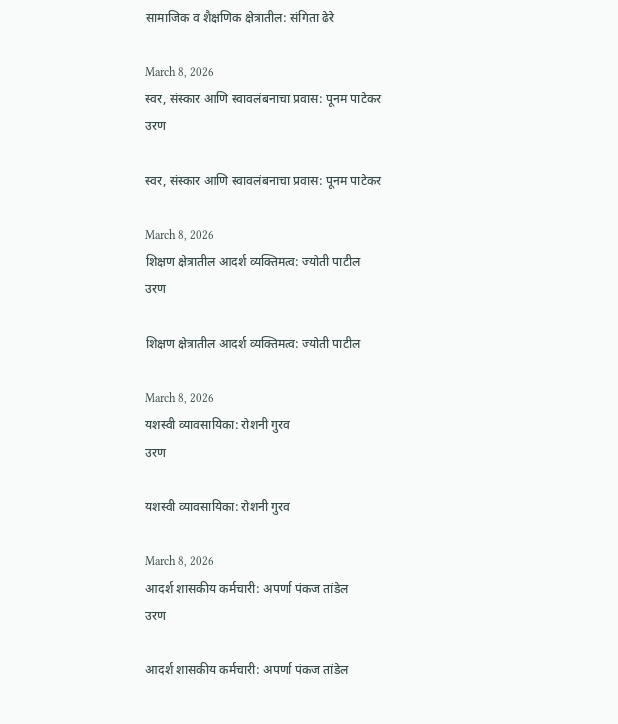सामाजिक व शैक्षणिक क्षेत्रातील: संगिता ढेरे

March 8, 2026
स्वर, संस्कार आणि स्वावलंबनाचा प्रवास: पूनम पाटेकर
उरण

स्वर, संस्कार आणि स्वावलंबनाचा प्रवास: पूनम पाटेकर

March 8, 2026
शिक्षण क्षेत्रातील आदर्श व्यक्तिमत्व: ज्योती पाटील
उरण

शिक्षण क्षेत्रातील आदर्श व्यक्तिमत्व: ज्योती पाटील

March 8, 2026
यशस्वी व्यावसायिका: रोशनी गुरव
उरण

यशस्वी व्यावसायिका: रोशनी गुरव

March 8, 2026
आदर्श शासकीय कर्मचारी: अपर्णा पंकज तांडेल
उरण

आदर्श शासकीय कर्मचारी: अपर्णा पंकज तांडेल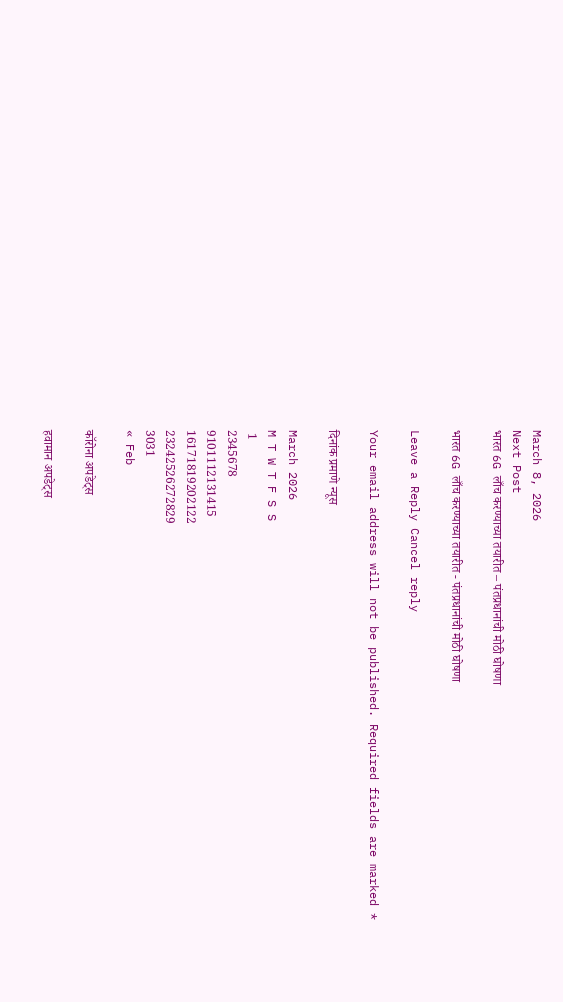March 8, 2026
Next Post
भारत 6G लाँच करण्याच्या तयारीत – पंतप्रधानांची मोठी घोषणा

भारत 6G लाँच करण्याच्या तयारीत - पंतप्रधानांची मोठी घोषणा

Leave a Reply Cancel reply

Your email address will not be published. Required fields are marked *

दिनांक प्रमाणे न्यूस

March 2026
M T W T F S S
 1
2345678
9101112131415
16171819202122
23242526272829
3031
« Feb

कॉरोना अपडेट्स

हवामान अपडेट्स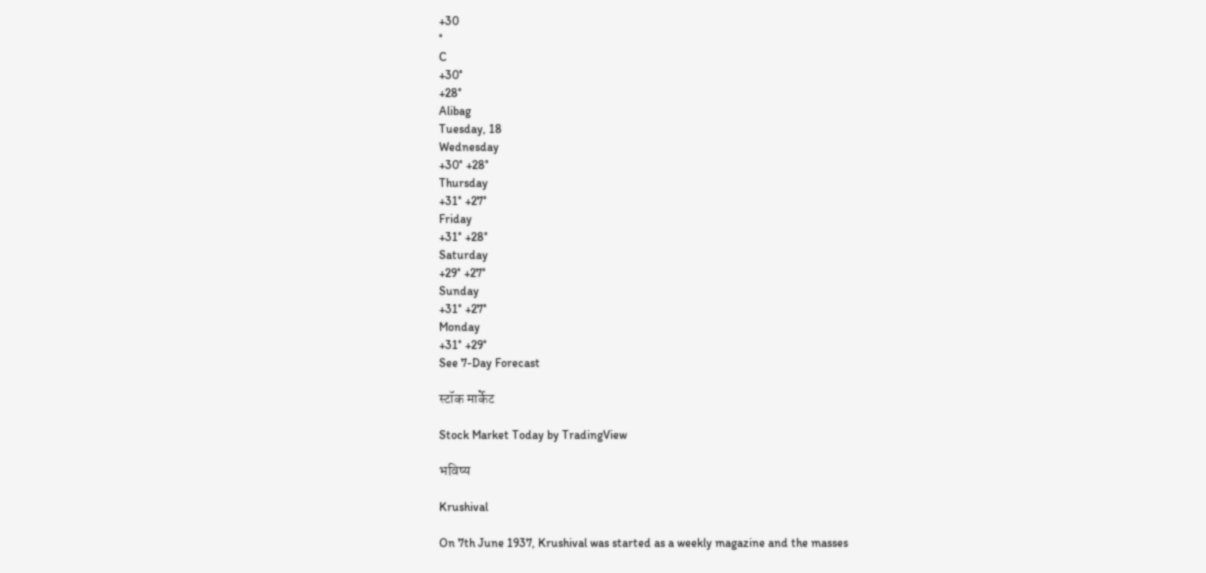+30
°
C
+30°
+28°
Alibag
Tuesday, 18
Wednesday
+30° +28°
Thursday
+31° +27°
Friday
+31° +28°
Saturday
+29° +27°
Sunday
+31° +27°
Monday
+31° +29°
See 7-Day Forecast

स्टॉक मार्केट

Stock Market Today by TradingView

भविष्य

Krushival

On 7th June 1937, Krushival was started as a weekly magazine and the masses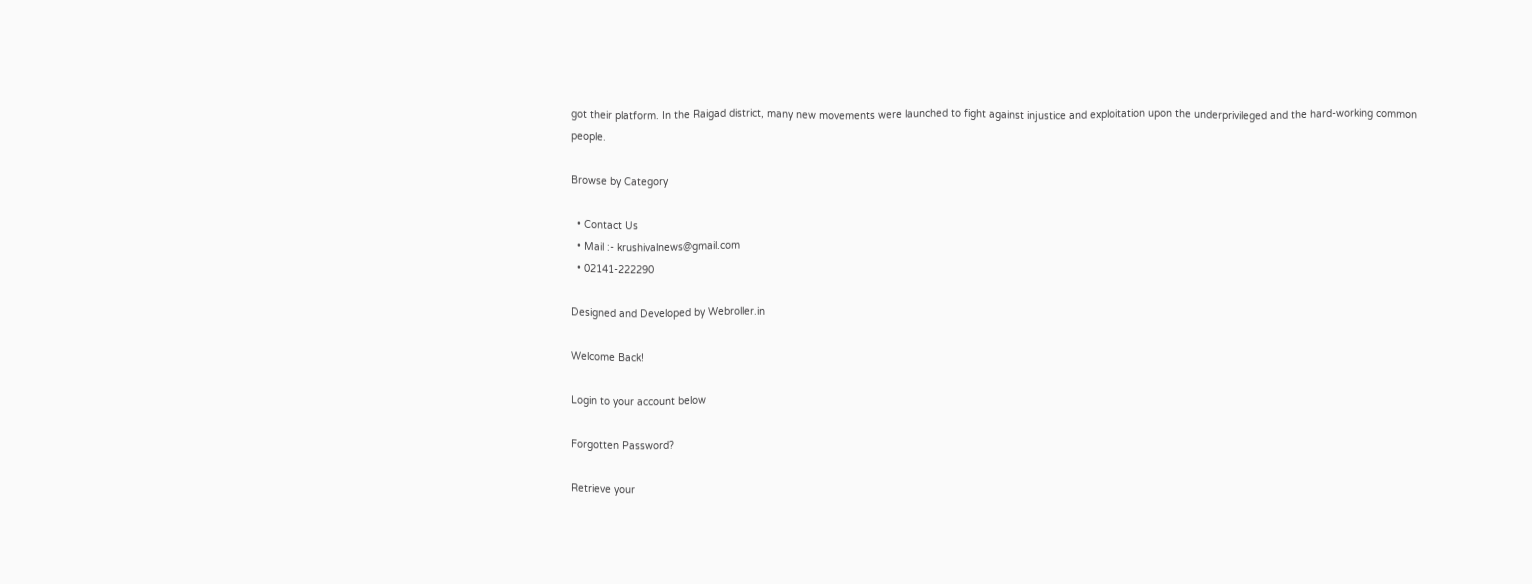got their platform. In the Raigad district, many new movements were launched to fight against injustice and exploitation upon the underprivileged and the hard-working common people.

Browse by Category

  • Contact Us
  • Mail :- krushivalnews@gmail.com
  • 02141-222290

Designed and Developed by Webroller.in

Welcome Back!

Login to your account below

Forgotten Password?

Retrieve your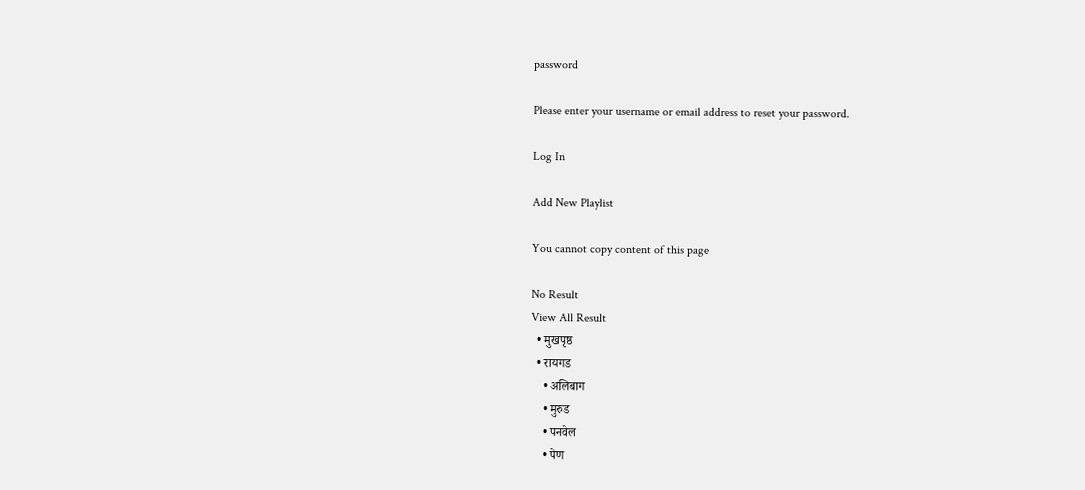password

Please enter your username or email address to reset your password.

Log In

Add New Playlist

You cannot copy content of this page

No Result
View All Result
  • मुखपृष्ठ
  • रायगड
    • अलिबाग
    • मुरुड
    • पनवेल
    • पेण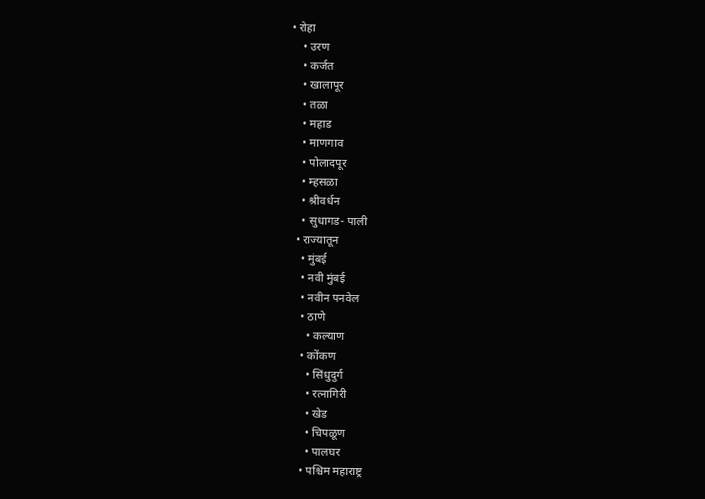• रोहा
    • उरण
    • कर्जत
    • खालापूर
    • तळा
    • महाड
    • माणगाव
    • पोलादपूर
    • म्हसळा
    • श्रीवर्धन
    • सुधागड- पाली
  • राज्यातून
    • मुंबई
    • नवी मुंबई
    • नवीन पनवेल
    • ठाणे
      • कल्याण
    • कोंकण
      • सिंधुदुर्ग
      • रत्नागिरी
      • खेड
      • चिपळूण
      • पालघर
    • पश्चिम महाराष्ट्र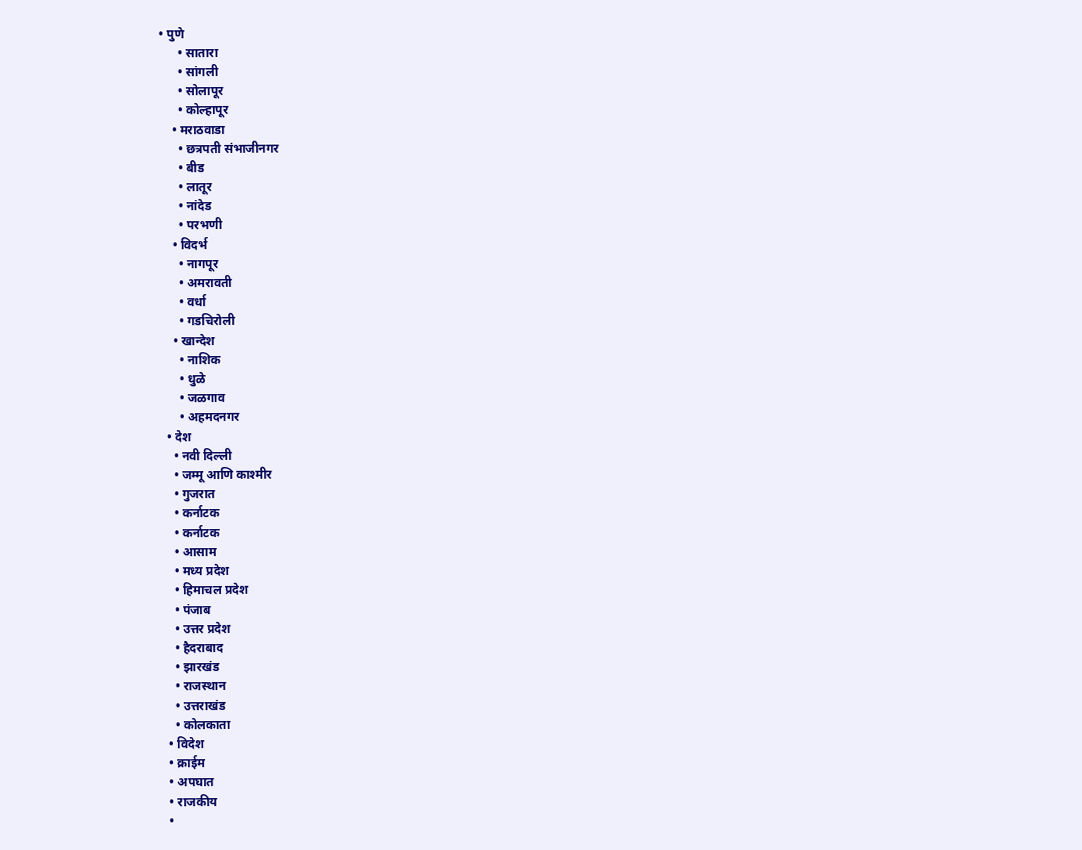• पुणे
      • सातारा
      • सांगली
      • सोलापूर
      • कोल्हापूर
    • मराठवाडा
      • छत्रपती संभाजीनगर
      • बीड
      • लातूर
      • नांदेड
      • परभणी
    • विदर्भ
      • नागपूर
      • अमरावती
      • वर्धा
      • गडचिरोली
    • खान्देश
      • नाशिक
      • धुळे
      • जळगाव
      • अहमदनगर
  • देश
    • नवी दिल्ली
    • जम्मू आणि काश्मीर
    • गुजरात
    • कर्नाटक
    • कर्नाटक
    • आसाम
    • मध्य प्रदेश
    • हिमाचल प्रदेश
    • पंजाब
    • उत्तर प्रदेश
    • हैदराबाद
    • झारखंड
    • राजस्थान
    • उत्तराखंड
    • कोलकाता
  • विदेश
  • क्राईम
  • अपघात
  • राजकीय
  •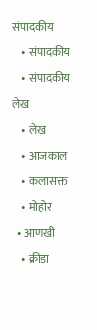संपादकीय
    • संपादकीय
    • संपादकीय लेख
    • लेख
    • आजकाल
    • कलासक्त
    • मोहोर
  • आणखी
    • क्रीडा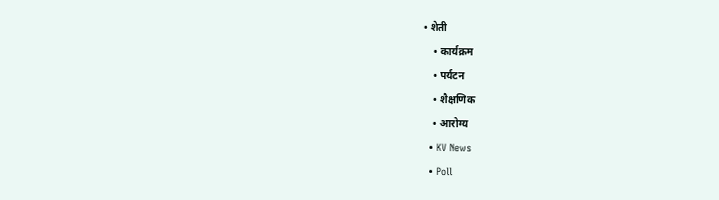• शेती
    • कार्यक्रम
    • पर्यटन
    • शैक्षणिक
    • आरोग्य
  • KV News
  • Poll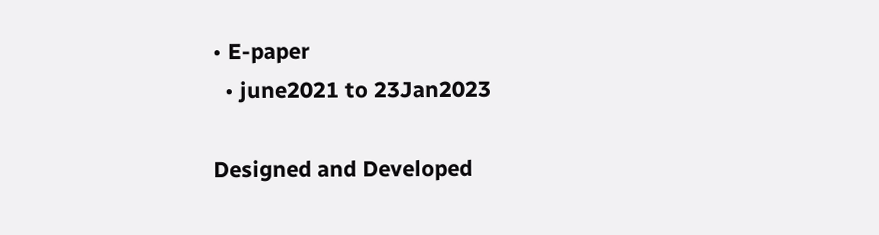• E-paper
  • june2021 to 23Jan2023

Designed and Developed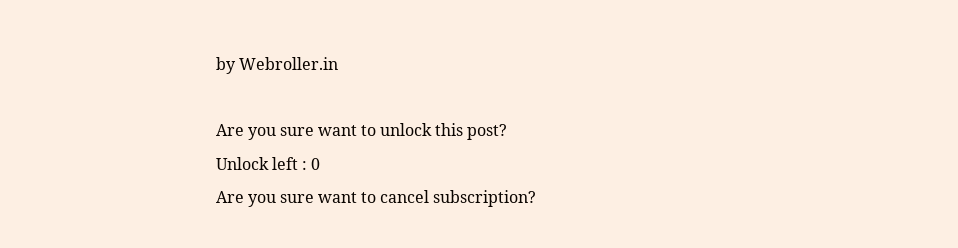by Webroller.in

Are you sure want to unlock this post?
Unlock left : 0
Are you sure want to cancel subscription?